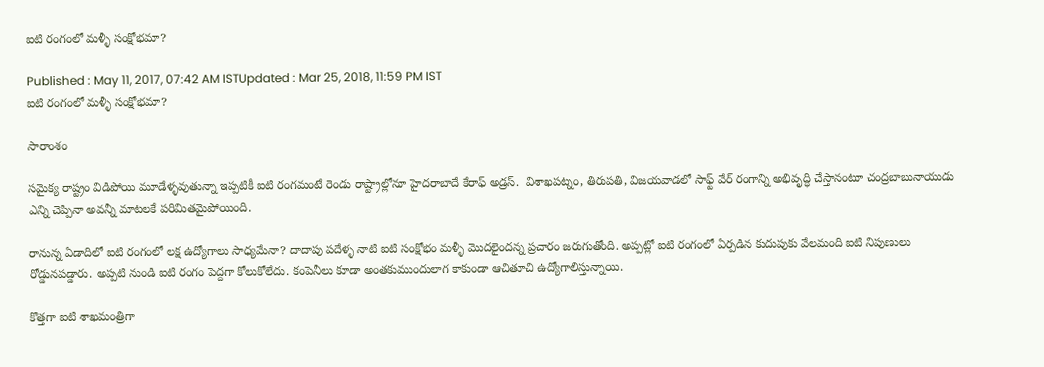ఐటి రంగంలో మళ్ళీ సంక్షోభమా?

Published : May 11, 2017, 07:42 AM ISTUpdated : Mar 25, 2018, 11:59 PM IST
ఐటి రంగంలో మళ్ళీ సంక్షోభమా?

సారాంశం

సమైక్య రాష్ట్రం విడిపోయి మూడేళ్ళవుతున్నా ఇప్పటికీ ఐటి రంగమంటే రెండు రాష్ట్రాల్లోనూ హైదరాబాదే కేరాఫ్ అడ్రస్.  విశాఖపట్నం, తిరుపతి, విజయవాడలో సాఫ్ట్ వేర్ రంగాన్ని అభివృద్ధి చేస్తానంటూ చంద్రబాబునాయుడు ఎన్ని చెప్పినా అవన్నీ మాటలకే పరిమితమైపోయింది.

రానున్న ఏడాదిలో ఐటి రంగంలో లక్ష ఉద్యోగాలు సాధ్యమేనా? దాదాపు పదేళ్ళ నాటి ఐటి సంక్షోభం మళ్ళీ మొదలైందన్న ప్రచారం జరుగుతోంది. అప్పట్లో ఐటి రంగంలో ఏర్పడిన కుదుపుకు వేలమంది ఐటి నిపుణులు రోడ్డునపడ్డారు. అప్పటి నుండి ఐటి రంగం పెద్దగా కోలుకోలేదు. కంపెనీలు కూడా అంతకుముందులాగ కాకుండా ఆచితూచి ఉద్యోగాలిస్తున్నాయి.

కొత్తగా ఐటి శాఖమంత్రిగా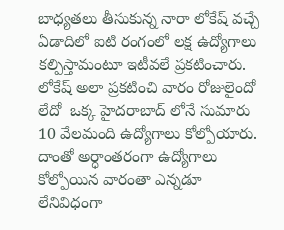బాధ్యతలు తీసుకున్న నారా లోకేష్ వచ్చే ఏడాదిలో ఐటి రంగంలో లక్ష ఉద్యోగాలు కల్పిస్తామంటూ ఇటీవలే ప్రకటించారు. లోకేష్ అలా ప్రకటించి వారం రోజులైందో లేదో  ఒక్క హైదరాబాద్ లోనే సుమారు 10 వేలమంది ఉద్యోగాలు కోల్పోయారు. దాంతో అర్ధాంతరంగా ఉద్యోగాలు కోల్పోయిన వారంతా ఎన్నడూ లేనివిధంగా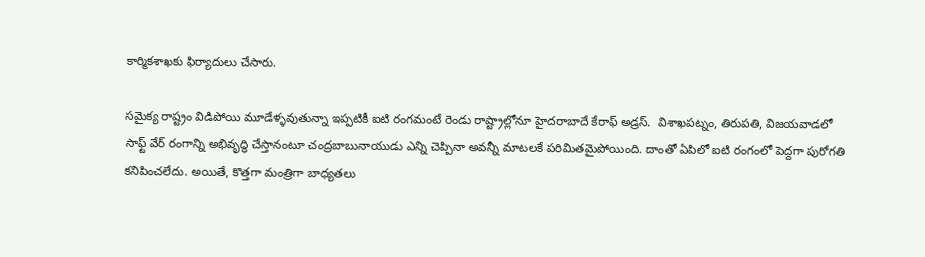కార్మికశాఖకు ఫిర్యాదులు చేసారు.

సమైక్య రాష్ట్రం విడిపోయి మూడేళ్ళవుతున్నా ఇప్పటికీ ఐటి రంగమంటే రెండు రాష్ట్రాల్లోనూ హైదరాబాదే కేరాఫ్ అడ్రస్.  విశాఖపట్నం, తిరుపతి, విజయవాడలో సాఫ్ట్ వేర్ రంగాన్ని అభివృద్ధి చేస్తానంటూ చంద్రబాబునాయుడు ఎన్ని చెప్పినా అవన్నీ మాటలకే పరిమితమైపోయింది. దాంతో ఏపిలో ఐటి రంగంలో పెద్దగా పురోగతి కనిపించలేదు. అయితే, కొత్తగా మంత్రిగా బాధ్యతలు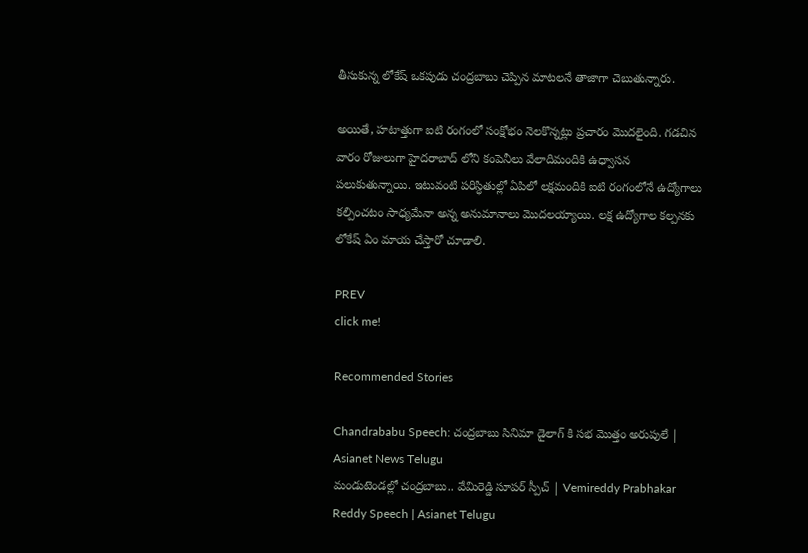తీసుకున్న లోకేష్ ఒకపుడు చంద్రబాబు చెప్పిన మాటలనే తాజాగా చెబుతున్నారు.

అయితే, హటాత్తుగా ఐటి రంగంలో సంక్షోభం నెలకొన్నట్లు ప్రచారం మొదలైంది. గడచిన వారం రోజులుగా హైదరాబాద్ లోని కంపెనీలు వేలాదిమందికి ఉధ్వాసన పలుకుతున్నాయి. ఇటువంటి పరిస్ధితుల్లో ఏపిలో లక్షమందికి ఐటి రంగంలోనే ఉద్యోగాలు కల్పించటం సాధ్యమేనా అన్న అనుమానాలు మొదలయ్యాయి. లక్ష ఉద్యోగాల కల్పనకు లోకేష్ ఏం మాయ చేస్తారో చూడాలి.

PREV
click me!

Recommended Stories

Chandrababu Speech: చంద్రబాబు సినిమా డైలాగ్ కి సభ మొత్తం అరుపులే | Asianet News Telugu
మండుటెండల్లో చంద్రబాబు.. వేమిరెడ్డి సూపర్ స్పీచ్ | Vemireddy Prabhakar Reddy Speech | Asianet Telugu